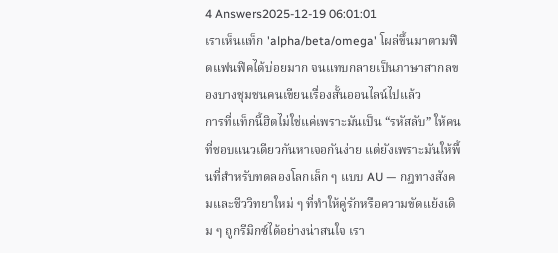4 Answers2025-12-19 06:01:01
เราเห็นแท็ก 'alpha/beta/omega' โผล่ขึ้นมาตามฟีดแฟนฟิคได้บ่อยมาก จนแทบกลายเป็นภาษาสากลของบางชุมชนคนเขียนเรื่องสั้นออนไลน์ไปแล้ว
การที่แท็กนี้ฮิตไม่ใช่แค่เพราะมันเป็น “รหัสลับ” ให้คนที่ชอบแนวเดียวกันหาเจอกันง่าย แต่ยังเพราะมันให้พื้นที่สำหรับทดลองโลกเล็ก ๆ แบบ AU — กฎทางสังคมและชีววิทยาใหม่ ๆ ที่ทำให้คู่รักหรือความขัดแย้งเดิม ๆ ถูกรีมิกซ์ได้อย่างน่าสนใจ เรา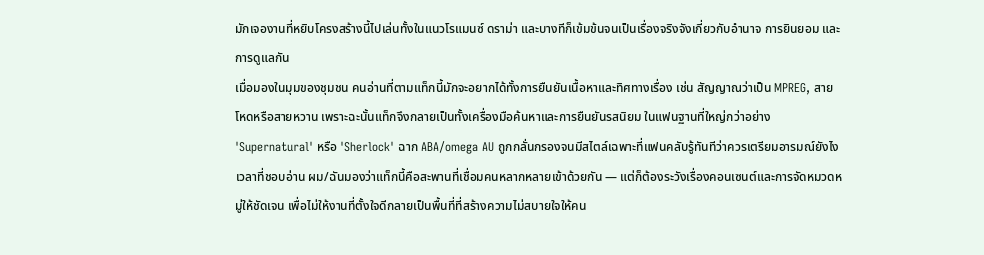มักเจองานที่หยิบโครงสร้างนี้ไปเล่นทั้งในแนวโรแมนซ์ ดราม่า และบางทีก็เข้มข้นจนเป็นเรื่องจริงจังเกี่ยวกับอำนาจ การยินยอม และการดูแลกัน
เมื่อมองในมุมของชุมชน คนอ่านที่ตามแท็กนี้มักจะอยากได้ทั้งการยืนยันเนื้อหาและทิศทางเรื่อง เช่น สัญญาณว่าเป็น MPREG, สายโหดหรือสายหวาน เพราะฉะนั้นแท็กจึงกลายเป็นทั้งเครื่องมือค้นหาและการยืนยันรสนิยม ในแฟนฐานที่ใหญ่กว่าอย่าง 'Supernatural' หรือ 'Sherlock' ฉาก ABA/omega AU ถูกกลั่นกรองจนมีสไตล์เฉพาะที่แฟนคลับรู้ทันทีว่าควรเตรียมอารมณ์ยังไง เวลาที่ชอบอ่าน ผม/ฉันมองว่าแท็กนี้คือสะพานที่เชื่อมคนหลากหลายเข้าด้วยกัน — แต่ก็ต้องระวังเรื่องคอนเซนต์และการจัดหมวดหมู่ให้ชัดเจน เพื่อไม่ให้งานที่ตั้งใจดีกลายเป็นพื้นที่ที่สร้างความไม่สบายใจให้คน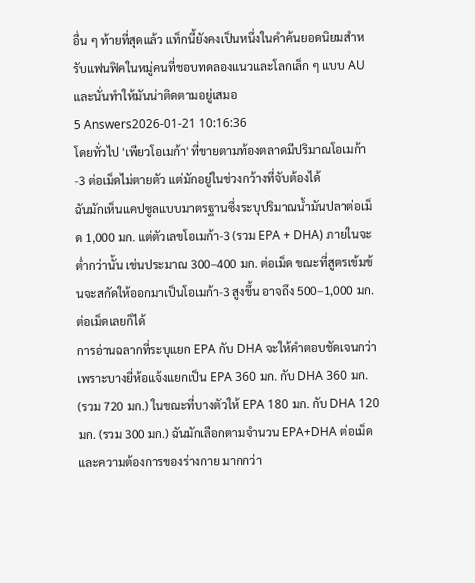อื่น ๆ ท้ายที่สุดแล้ว แท็กนี้ยังคงเป็นหนึ่งในคำค้นยอดนิยมสำหรับแฟนฟิคในหมู่คนที่ชอบทดลองแนวและโลกเล็ก ๆ แบบ AU และนั่นทำให้มันน่าติดตามอยู่เสมอ
5 Answers2026-01-21 10:16:36
โดยทั่วไป 'เพียวโอเมก้า' ที่ขายตามท้องตลาดมีปริมาณโอเมก้า-3 ต่อเม็ดไม่ตายตัว แต่มักอยู่ในช่วงกว้างที่จับต้องได้
ฉันมักเห็นแคปซูลแบบมาตรฐานซึ่งระบุปริมาณน้ำมันปลาต่อเม็ด 1,000 มก. แต่ตัวเลขโอเมก้า-3 (รวม EPA + DHA) ภายในจะต่ำกว่านั้น เช่นประมาณ 300–400 มก. ต่อเม็ด ขณะที่สูตรเข้มข้นจะสกัดให้ออกมาเป็นโอเมก้า-3 สูงขึ้น อาจถึง 500–1,000 มก. ต่อเม็ดเลยก็ได้
การอ่านฉลากที่ระบุแยก EPA กับ DHA จะให้คำตอบชัดเจนกว่า เพราะบางยี่ห้อแจ้งแยกเป็น EPA 360 มก. กับ DHA 360 มก. (รวม 720 มก.) ในขณะที่บางตัวให้ EPA 180 มก. กับ DHA 120 มก. (รวม 300 มก.) ฉันมักเลือกตามจำนวน EPA+DHA ต่อเม็ดและความต้องการของร่างกาย มากกว่า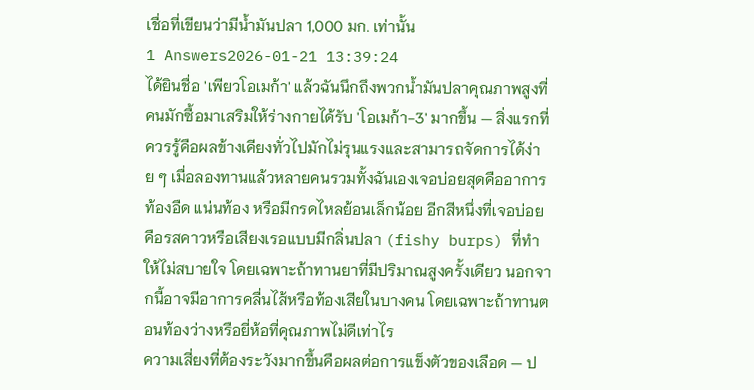เชื่อที่เขียนว่ามีน้ำมันปลา 1,000 มก. เท่านั้น
1 Answers2026-01-21 13:39:24
ได้ยินชื่อ 'เพียวโอเมก้า' แล้วฉันนึกถึงพวกน้ำมันปลาคุณภาพสูงที่คนมักซื้อมาเสริมให้ร่างกายได้รับ 'โอเมก้า-3' มากขึ้น — สิ่งแรกที่ควรรู้คือผลข้างเคียงทั่วไปมักไม่รุนแรงและสามารถจัดการได้ง่าย ๆ เมื่อลองทานแล้วหลายคนรวมทั้งฉันเองเจอบ่อยสุดคืออาการท้องอืด แน่นท้อง หรือมีกรดไหลย้อนเล็กน้อย อีกสีหนึ่งที่เจอบ่อยคือรสคาวหรือเสียงเรอแบบมีกลิ่นปลา (fishy burps) ที่ทำให้ไม่สบายใจ โดยเฉพาะถ้าทานยาที่มีปริมาณสูงครั้งเดียว นอกจากนี้อาจมีอาการคลื่นไส้หรือท้องเสียในบางคน โดยเฉพาะถ้าทานตอนท้องว่างหรือยี่ห้อที่คุณภาพไม่ดีเท่าไร
ความเสี่ยงที่ต้องระวังมากขึ้นคือผลต่อการแข็งตัวของเลือด — ป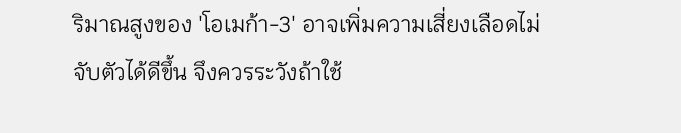ริมาณสูงของ 'โอเมก้า-3' อาจเพิ่มความเสี่ยงเลือดไม่จับตัวได้ดีขึ้น จึงควรระวังถ้าใช้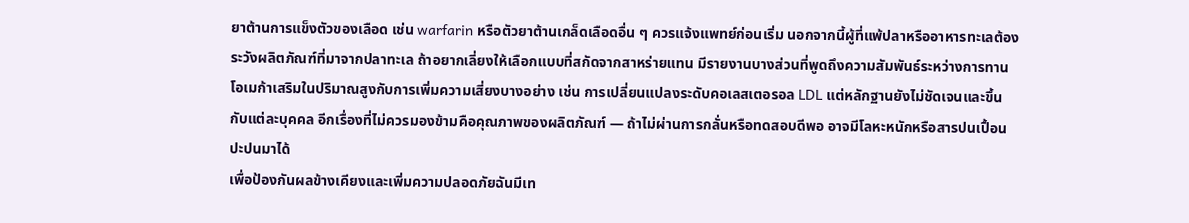ยาต้านการแข็งตัวของเลือด เช่น warfarin หรือตัวยาต้านเกล็ดเลือดอื่น ๆ ควรแจ้งแพทย์ก่อนเริ่ม นอกจากนี้ผู้ที่แพ้ปลาหรืออาหารทะเลต้องระวังผลิตภัณฑ์ที่มาจากปลาทะเล ถ้าอยากเลี่ยงให้เลือกแบบที่สกัดจากสาหร่ายแทน มีรายงานบางส่วนที่พูดถึงความสัมพันธ์ระหว่างการทานโอเมก้าเสริมในปริมาณสูงกับการเพิ่มความเสี่ยงบางอย่าง เช่น การเปลี่ยนแปลงระดับคอเลสเตอรอล LDL แต่หลักฐานยังไม่ชัดเจนและขึ้นกับแต่ละบุคคล อีกเรื่องที่ไม่ควรมองข้ามคือคุณภาพของผลิตภัณฑ์ — ถ้าไม่ผ่านการกลั่นหรือทดสอบดีพอ อาจมีโลหะหนักหรือสารปนเปื้อนปะปนมาได้
เพื่อป้องกันผลข้างเคียงและเพิ่มความปลอดภัยฉันมีเท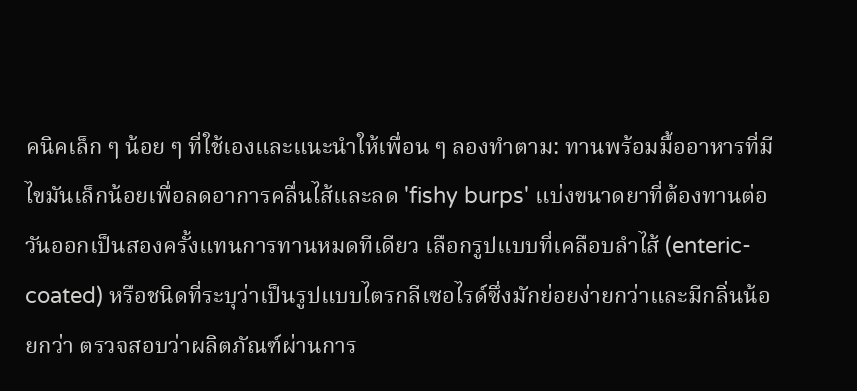คนิคเล็ก ๆ น้อย ๆ ที่ใช้เองและแนะนำให้เพื่อน ๆ ลองทำตาม: ทานพร้อมมื้ออาหารที่มีไขมันเล็กน้อยเพื่อลดอาการคลื่นไส้และลด 'fishy burps' แบ่งขนาดยาที่ต้องทานต่อวันออกเป็นสองครั้งแทนการทานหมดทีเดียว เลือกรูปแบบที่เคลือบลำไส้ (enteric-coated) หรือชนิดที่ระบุว่าเป็นรูปแบบไตรกลีเซอไรด์ซึ่งมักย่อยง่ายกว่าและมีกลิ่นน้อยกว่า ตรวจสอบว่าผลิตภัณฑ์ผ่านการ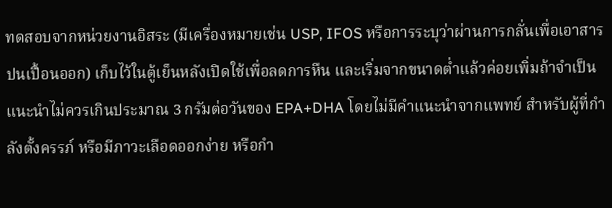ทดสอบจากหน่วยงานอิสระ (มีเครื่องหมายเช่น USP, IFOS หรือการระบุว่าผ่านการกลั่นเพื่อเอาสารปนเปื้อนออก) เก็บไว้ในตู้เย็นหลังเปิดใช้เพื่อลดการหืน และเริ่มจากขนาดต่ำแล้วค่อยเพิ่มถ้าจำเป็น แนะนำไม่ควรเกินประมาณ 3 กรัมต่อวันของ EPA+DHA โดยไม่มีคำแนะนำจากแพทย์ สำหรับผู้ที่กำลังตั้งครรภ์ หรือมีภาวะเลือดออกง่าย หรือกำ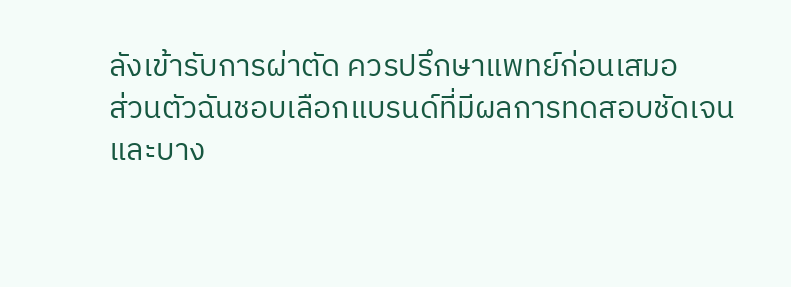ลังเข้ารับการผ่าตัด ควรปรึกษาแพทย์ก่อนเสมอ
ส่วนตัวฉันชอบเลือกแบรนด์ที่มีผลการทดสอบชัดเจนและบาง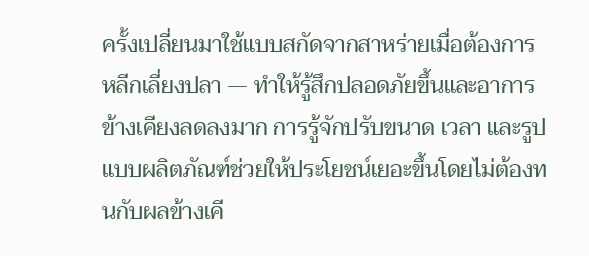ครั้งเปลี่ยนมาใช้แบบสกัดจากสาหร่ายเมื่อต้องการหลีกเลี่ยงปลา — ทำให้รู้สึกปลอดภัยขึ้นและอาการข้างเคียงลดลงมาก การรู้จักปรับขนาด เวลา และรูปแบบผลิตภัณฑ์ช่วยให้ประโยชน์เยอะขึ้นโดยไม่ต้องทนกับผลข้างเคี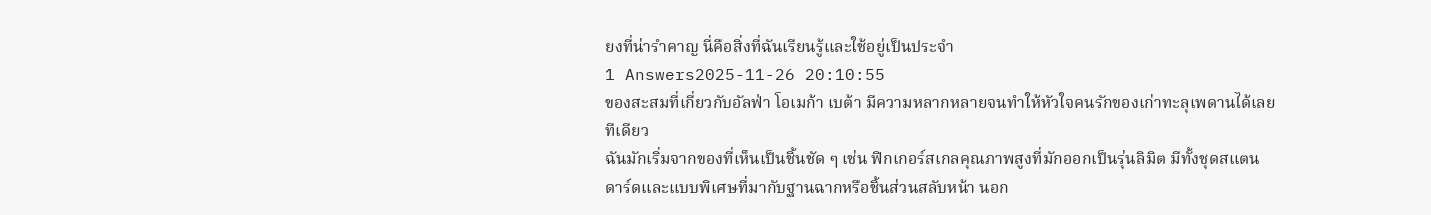ยงที่น่ารำคาญ นี่คือสิ่งที่ฉันเรียนรู้และใช้อยู่เป็นประจำ
1 Answers2025-11-26 20:10:55
ของสะสมที่เกี่ยวกับอัลฟ่า โอเมก้า เบต้า มีความหลากหลายจนทำให้หัวใจคนรักของเก่าทะลุเพดานได้เลยทีเดียว
ฉันมักเริ่มจากของที่เห็นเป็นชิ้นชัด ๆ เช่น ฟิกเกอร์สเกลคุณภาพสูงที่มักออกเป็นรุ่นลิมิต มีทั้งชุดสแตนดาร์ดและแบบพิเศษที่มากับฐานฉากหรือชิ้นส่วนสลับหน้า นอก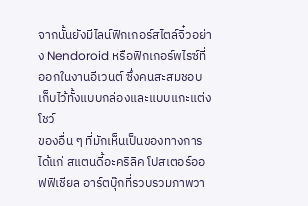จากนั้นยังมีไลน์ฟิกเกอร์สไตล์จิ๋วอย่าง Nendoroid หรือฟิกเกอร์พไรซ์ที่ออกในงานอีเวนต์ ซึ่งคนสะสมชอบเก็บไว้ทั้งแบบกล่องและแบบแกะแต่งโชว์
ของอื่น ๆ ที่มักเห็นเป็นของทางการได้แก่ สแตนดี้อะคริลิค โปสเตอร์ออฟฟิเชียล อาร์ตบุ๊กที่รวบรวมภาพวา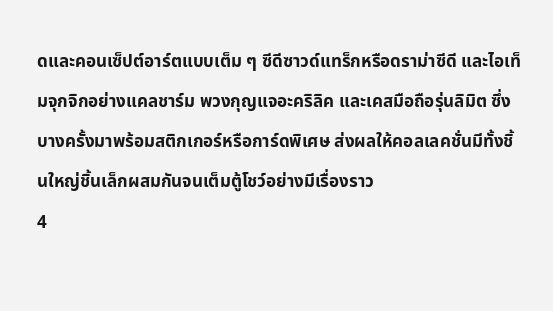ดและคอนเซ็ปต์อาร์ตแบบเต็ม ๆ ซีดีซาวด์แทร็กหรือดราม่าซีดี และไอเท็มจุกจิกอย่างแคลชาร์ม พวงกุญแจอะคริลิค และเคสมือถือรุ่นลิมิต ซึ่งบางครั้งมาพร้อมสติกเกอร์หรือการ์ดพิเศษ ส่งผลให้คอลเลคชั่นมีทั้งชิ้นใหญ่ชิ้นเล็กผสมกันจนเต็มตู้โชว์อย่างมีเรื่องราว
4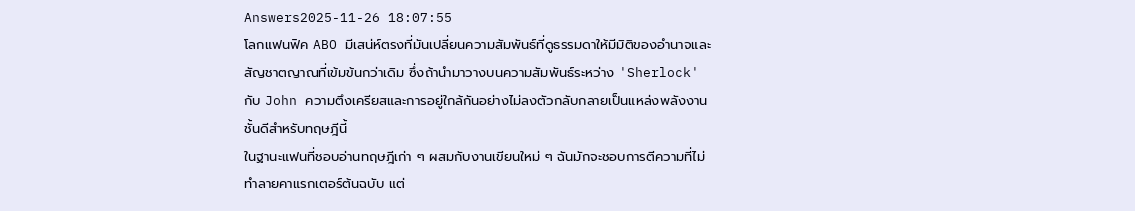Answers2025-11-26 18:07:55
โลกแฟนฟิค ABO มีเสน่ห์ตรงที่มันเปลี่ยนความสัมพันธ์ที่ดูธรรมดาให้มีมิติของอำนาจและสัญชาตญาณที่เข้มข้นกว่าเดิม ซึ่งถ้านำมาวางบนความสัมพันธ์ระหว่าง 'Sherlock' กับ John ความตึงเครียสและการอยู่ใกล้กันอย่างไม่ลงตัวกลับกลายเป็นแหล่งพลังงานชั้นดีสำหรับทฤษฎีนี้
ในฐานะแฟนที่ชอบอ่านทฤษฎีเก่า ๆ ผสมกับงานเขียนใหม่ ๆ ฉันมักจะชอบการตีความที่ไม่ทำลายคาแรกเตอร์ต้นฉบับ แต่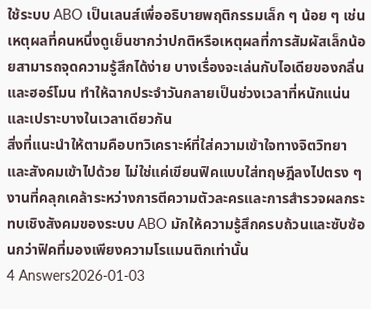ใช้ระบบ ABO เป็นเลนส์เพื่ออธิบายพฤติกรรมเล็ก ๆ น้อย ๆ เช่นเหตุผลที่คนหนึ่งดูเย็นชากว่าปกติหรือเหตุผลที่การสัมผัสเล็กน้อยสามารถจุดความรู้สึกได้ง่าย บางเรื่องจะเล่นกับไอเดียของกลิ่นและฮอร์โมน ทำให้ฉากประจำวันกลายเป็นช่วงเวลาที่หนักแน่นและเปราะบางในเวลาเดียวกัน
สิ่งที่แนะนำให้ตามคือบทวิเคราะห์ที่ใส่ความเข้าใจทางจิตวิทยาและสังคมเข้าไปด้วย ไม่ใช่แค่เขียนฟิคแบบใส่ทฤษฎีลงไปตรง ๆ งานที่คลุกเคล้าระหว่างการตีความตัวละครและการสำรวจผลกระทบเชิงสังคมของระบบ ABO มักให้ความรู้สึกครบถ้วนและซับซ้อนกว่าฟิคที่มองเพียงความโรแมนติกเท่านั้น
4 Answers2026-01-03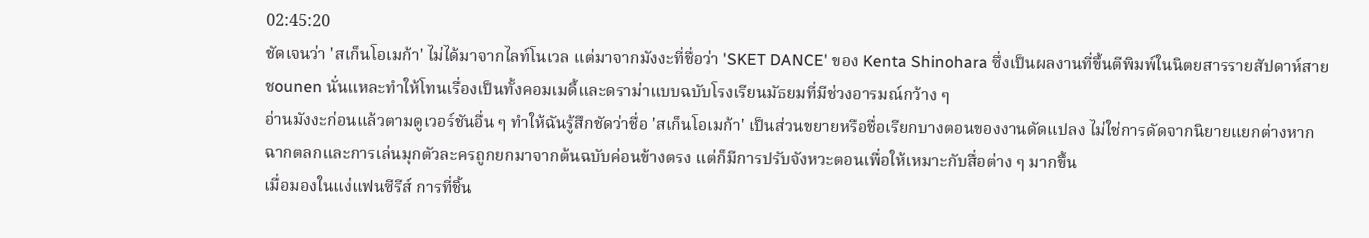02:45:20
ชัดเจนว่า 'สเก็นโอเมก้า' ไม่ได้มาจากไลท์โนเวล แต่มาจากมังงะที่ชื่อว่า 'SKET DANCE' ของ Kenta Shinohara ซึ่งเป็นผลงานที่ขึ้นตีพิมพ์ในนิตยสารรายสัปดาห์สายชounen นั่นแหละทำให้โทนเรื่องเป็นทั้งคอมเมดี้และดราม่าแบบฉบับโรงเรียนมัธยมที่มีช่วงอารมณ์กว้าง ๆ
อ่านมังงะก่อนแล้วตามดูเวอร์ชันอื่น ๆ ทำให้ฉันรู้สึกชัดว่าชื่อ 'สเก็นโอเมก้า' เป็นส่วนขยายหรือชื่อเรียกบางตอนของงานดัดแปลง ไม่ใช่การดัดจากนิยายแยกต่างหาก ฉากตลกและการเล่นมุกตัวละครถูกยกมาจากต้นฉบับค่อนข้างตรง แต่ก็มีการปรับจังหวะตอนเพื่อให้เหมาะกับสื่อต่าง ๆ มากขึ้น
เมื่อมองในแง่แฟนซีรีส์ การที่ชิ้น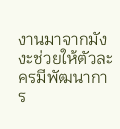งานมาจากมังงะช่วยให้ตัวละครมีพัฒนาการ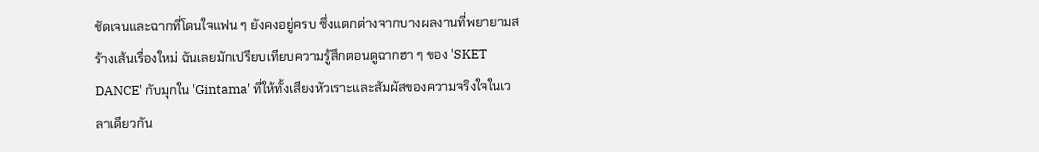ชัดเจนและฉากที่โดนใจแฟน ๆ ยังคงอยู่ครบ ซึ่งแตกต่างจากบางผลงานที่พยายามสร้างเส้นเรื่องใหม่ ฉันเลยมักเปรียบเทียบความรู้สึกตอนดูฉากฮา ๆ ของ 'SKET DANCE' กับมุกใน 'Gintama' ที่ให้ทั้งเสียงหัวเราะและสัมผัสของความจริงใจในเวลาเดียวกัน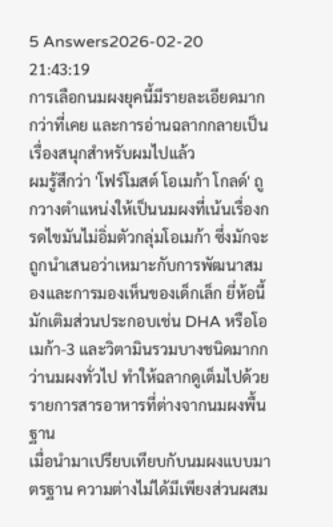5 Answers2026-02-20 21:43:19
การเลือกนมผงยุคนี้มีรายละเอียดมากกว่าที่เคย และการอ่านฉลากกลายเป็นเรื่องสนุกสำหรับผมไปแล้ว
ผมรู้สึกว่า 'โฟร์โมสต์ โอเมก้า โกลด์' ถูกวางตำแหน่งให้เป็นนมผงที่เน้นเรื่องกรดไขมันไม่อิ่มตัวกลุ่มโอเมก้า ซึ่งมักจะถูกนำเสนอว่าเหมาะกับการพัฒนาสมองและการมองเห็นของเด็กเล็ก ยี่ห้อนี้มักเติมส่วนประกอบเช่น DHA หรือโอเมก้า-3 และวิตามินรวมบางชนิดมากกว่านมผงทั่วไป ทำให้ฉลากดูเต็มไปด้วยรายการสารอาหารที่ต่างจากนมผงพื้นฐาน
เมื่อนำมาเปรียบเทียบกับนมผงแบบมาตรฐาน ความต่างไม่ได้มีเพียงส่วนผสม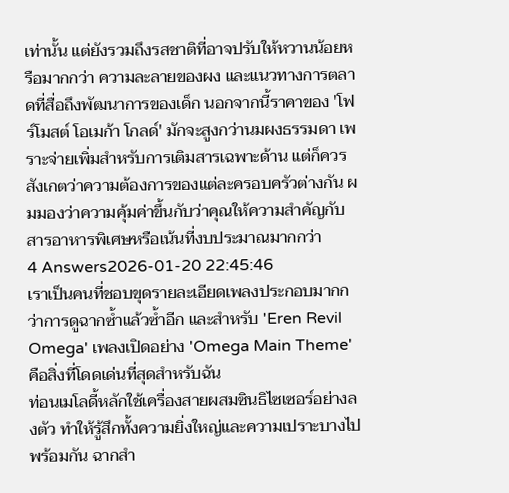เท่านั้น แต่ยังรวมถึงรสชาติที่อาจปรับให้หวานน้อยหรือมากกว่า ความละลายของผง และแนวทางการตลาดที่สื่อถึงพัฒนาการของเด็ก นอกจากนี้ราคาของ 'โฟร์โมสต์ โอเมก้า โกลด์' มักจะสูงกว่านมผงธรรมดา เพราะจ่ายเพิ่มสำหรับการเติมสารเฉพาะด้าน แต่ก็ควรสังเกตว่าความต้องการของแต่ละครอบครัวต่างกัน ผมมองว่าความคุ้มค่าขึ้นกับว่าคุณให้ความสำคัญกับสารอาหารพิเศษหรือเน้นที่งบประมาณมากกว่า
4 Answers2026-01-20 22:45:46
เราเป็นคนที่ชอบขุดรายละเอียดเพลงประกอบมากกว่าการดูฉากซ้ำแล้วซ้ำอีก และสำหรับ 'Eren Revil Omega' เพลงเปิดอย่าง 'Omega Main Theme' คือสิ่งที่โดดเด่นที่สุดสำหรับฉัน
ท่อนเมโลดี้หลักใช้เครื่องสายผสมซินธิไซเซอร์อย่างลงตัว ทำให้รู้สึกทั้งความยิ่งใหญ่และความเปราะบางไปพร้อมกัน ฉากสำ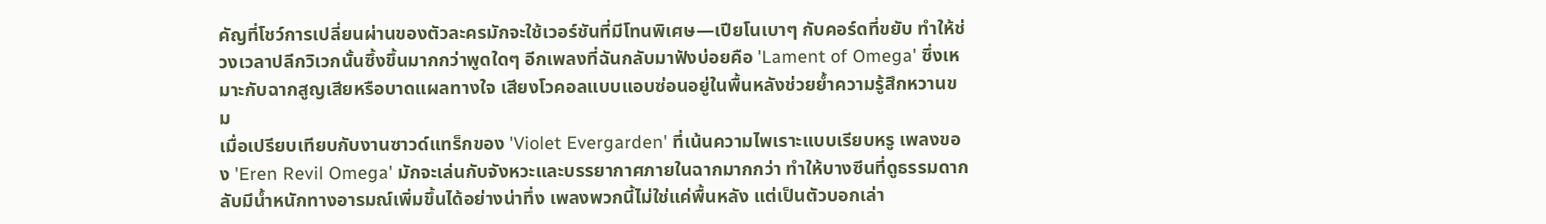คัญที่โชว์การเปลี่ยนผ่านของตัวละครมักจะใช้เวอร์ชันที่มีโทนพิเศษ—เปียโนเบาๆ กับคอร์ดที่ขยับ ทำให้ช่วงเวลาปลีกวิเวกนั้นซึ้งขึ้นมากกว่าพูดใดๆ อีกเพลงที่ฉันกลับมาฟังบ่อยคือ 'Lament of Omega' ซึ่งเหมาะกับฉากสูญเสียหรือบาดแผลทางใจ เสียงโวคอลแบบแอบซ่อนอยู่ในพื้นหลังช่วยย้ำความรู้สึกหวานขม
เมื่อเปรียบเทียบกับงานซาวด์แทร็กของ 'Violet Evergarden' ที่เน้นความไพเราะแบบเรียบหรู เพลงของ 'Eren Revil Omega' มักจะเล่นกับจังหวะและบรรยากาศภายในฉากมากกว่า ทำให้บางซีนที่ดูธรรมดากลับมีน้ำหนักทางอารมณ์เพิ่มขึ้นได้อย่างน่าทึ่ง เพลงพวกนี้ไม่ใช่แค่พื้นหลัง แต่เป็นตัวบอกเล่า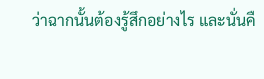ว่าฉากนั้นต้องรู้สึกอย่างไร และนั่นคื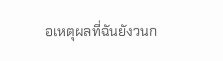อเหตุผลที่ฉันยังวนก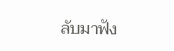ลับมาฟัง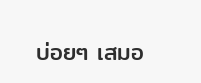บ่อยๆ เสมอ